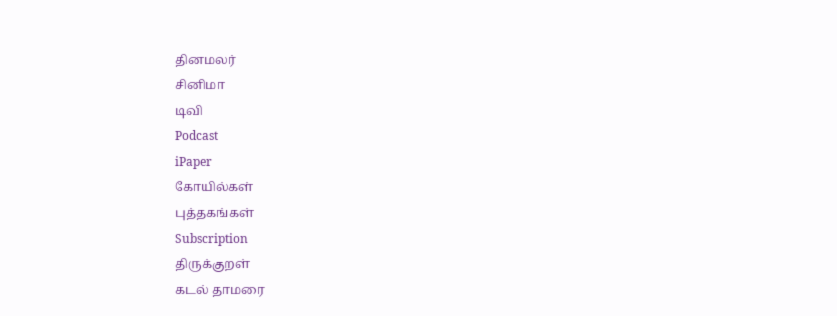தினமலர்
சினிமா
டிவி
Podcast
iPaper
கோயில்கள்
புத்தகங்கள்
Subscription
திருக்குறள்
கடல் தாமரை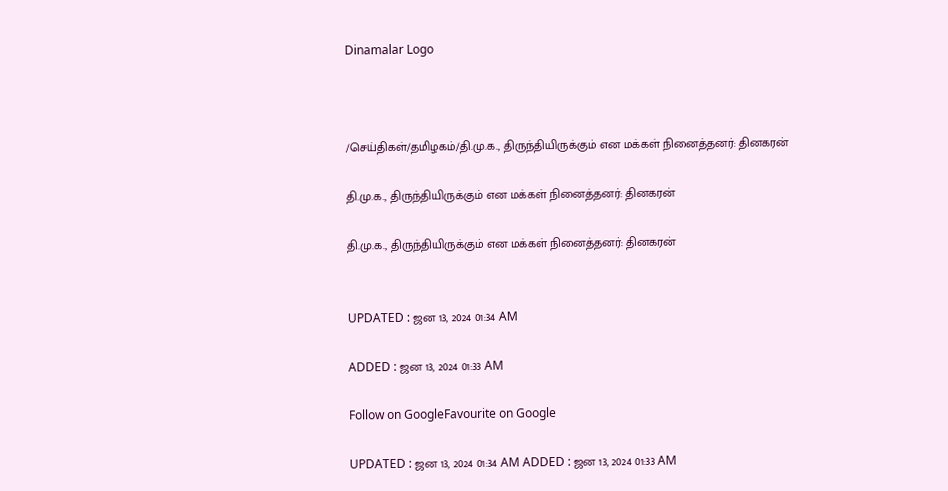Dinamalar Logo



/செய்திகள்/தமிழகம்/தி.மு.க., திருந்தியிருக்கும் என மக்கள் நினைத்தனர்: தினகரன்

தி.மு.க., திருந்தியிருக்கும் என மக்கள் நினைத்தனர்: தினகரன்

தி.மு.க., திருந்தியிருக்கும் என மக்கள் நினைத்தனர்: தினகரன்


UPDATED : ஜன 13, 2024 01:34 AM

ADDED : ஜன 13, 2024 01:33 AM

Follow on GoogleFavourite on Google

UPDATED : ஜன 13, 2024 01:34 AM ADDED : ஜன 13, 2024 01:33 AM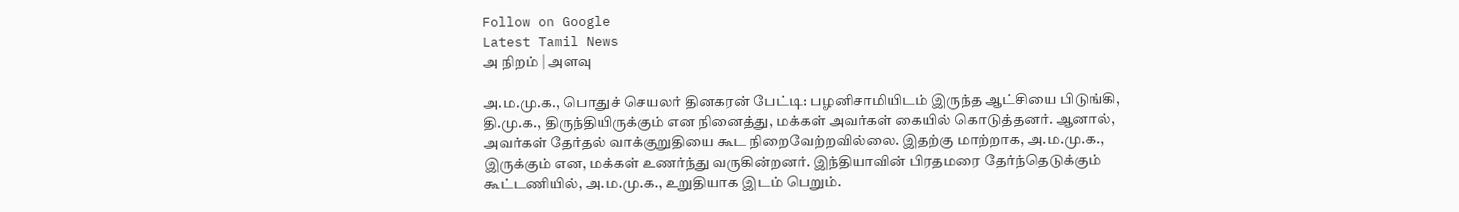Follow on Google
Latest Tamil News
அ நிறம் | அளவு

அ.ம.மு.க., பொதுச் செயலர் தினகரன் பேட்டி: பழனிசாமியிடம் இருந்த ஆட்சியை பிடுங்கி, தி.மு.க., திருந்தியிருக்கும் என நினைத்து, மக்கள் அவர்கள் கையில் கொடுத்தனர். ஆனால், அவர்கள் தேர்தல் வாக்குறுதியை கூட நிறைவேற்றவில்லை. இதற்கு மாற்றாக, அ.ம.மு.க., இருக்கும் என, மக்கள் உணர்ந்து வருகின்றனர். இந்தியாவின் பிரதமரை தேர்ந்தெடுக்கும் கூட்டணியில், அ.ம.மு.க., உறுதியாக இடம் பெறும்.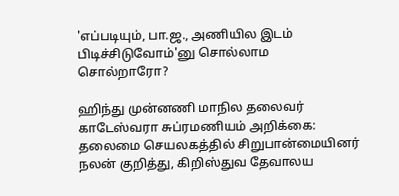'எப்படியும், பா.ஜ., அணியில இடம் பிடிச்சிடுவோம்'னு சொல்லாம சொல்றாரோ?

ஹிந்து முன்னணி மாநில தலைவர் காடேஸ்வரா சுப்ரமணியம் அறிக்கை: தலைமை செயலகத்தில் சிறுபான்மையினர் நலன் குறித்து, கிறிஸ்துவ தேவாலய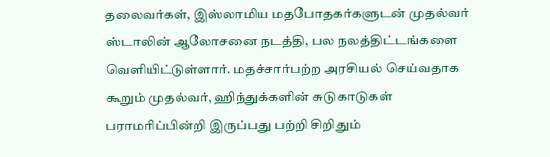தலைவர்கள், இஸ்லாமிய மதபோதகர்களுடன் முதல்வர் ஸ்டாலின் ஆலோசனை நடத்தி, பல நலத்திட்டங்களை வெளியிட்டுள்ளார். மதச்சார்பற்ற அரசியல் செய்வதாக கூறும் முதல்வர், ஹிந்துக்களின் சுடுகாடுகள் பராமரிப்பின்றி இருப்பது பற்றி சிறிதும்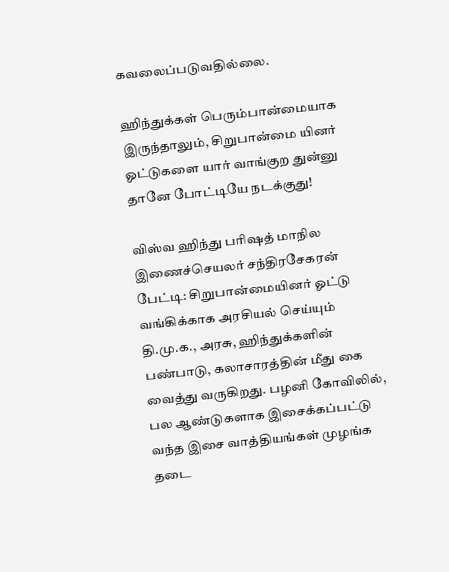கவலைப்படுவதில்லை.

ஹிந்துக்கள் பெரும்பான்மையாக இருந்தாலும், சிறுபான்மை யினர் ஓட்டுகளை யார் வாங்குற துன்னு தானே போட்டியே நடக்குது!

விஸ்வ ஹிந்து பரிஷத் மாநில இணைச்செயலர் சந்திரசேகரன் பேட்டி: சிறுபான்மையினர் ஓட்டு வங்கிக்காக அரசியல் செய்யும் தி.மு.க., அரசு, ஹிந்துக்களின் பண்பாடு, கலாசாரத்தின் மீது கை வைத்து வருகிறது. பழனி கோவிலில், பல ஆண்டுகளாக இசைக்கப்பட்டு வந்த இசை வாத்தியங்கள் முழங்க தடை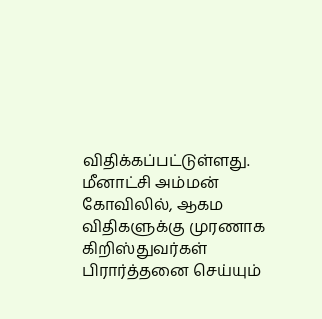விதிக்கப்பட்டுள்ளது. மீனாட்சி அம்மன் கோவிலில், ஆகம விதிகளுக்கு முரணாக கிறிஸ்துவர்கள் பிரார்த்தனை செய்யும்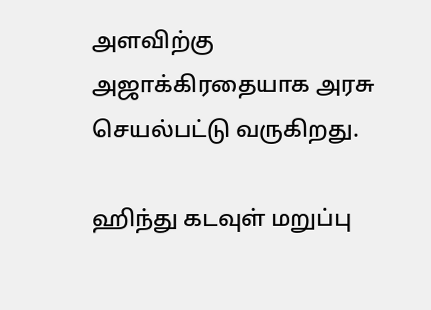அளவிற்கு அஜாக்கிரதையாக அரசு செயல்பட்டு வருகிறது.

ஹிந்து கடவுள் மறுப்பு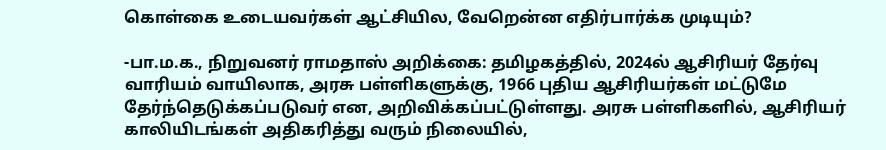கொள்கை உடையவர்கள் ஆட்சியில, வேறென்ன எதிர்பார்க்க முடியும்?

-பா.ம.க., நிறுவனர் ராமதாஸ் அறிக்கை: தமிழகத்தில், 2024ல் ஆசிரியர் தேர்வு வாரியம் வாயிலாக, அரசு பள்ளிகளுக்கு, 1966 புதிய ஆசிரியர்கள் மட்டுமே தேர்ந்தெடுக்கப்படுவர் என, அறிவிக்கப்பட்டுள்ளது. அரசு பள்ளிகளில், ஆசிரியர் காலியிடங்கள் அதிகரித்து வரும் நிலையில்,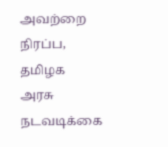அவற்றை நிரப்ப, தமிழக அரசு நடவடிக்கை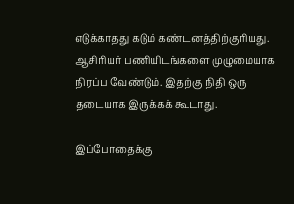எடுக்காதது கடும் கண்டனத்திற்குரியது. ஆசிரியர் பணியிடங்களை முழுமையாக நிரப்ப வேண்டும். இதற்கு நிதி ஒரு தடையாக இருக்கக் கூடாது.

இப்போதைக்கு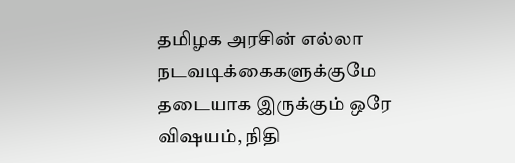தமிழக அரசின் எல்லா நடவடிக்கைகளுக்குமே தடையாக இருக்கும் ஒரே விஷயம், நிதி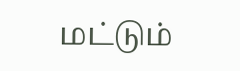மட்டும்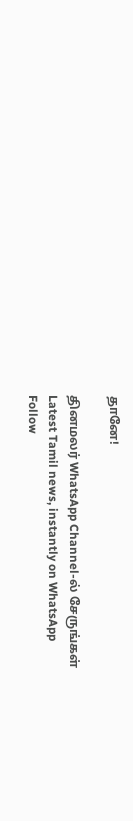தானே!

தினமலர் WhatsApp Channel-ல் சேருங்கள்
Latest Tamil news, instantly on WhatsApp
Follow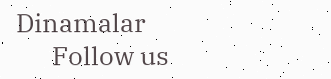Dinamalar
      Follow us